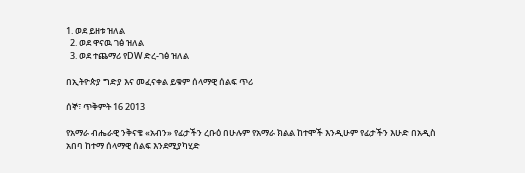1. ወደ ይዘቱ ዝለል
  2. ወደ ዋናዉ ገፅ ዝለል
  3. ወደ ተጨማሪ የDW ድረ-ገፅ ዝለል

በኢትዮጵያ ግድያ እና መፈናቀል ይቁም ሰላማዊ ሰልፍ ጥሪ

ሰኞ፣ ጥቅምት 16 2013

የአማራ ብሔራዊ ንቅናቄ «አብን» የፊታችን ረቡዕ በሁሉም የአማራ ክልል ከተሞች እንዲሁም የፊታችን እሁድ በአዲስ አበባ ከተማ ሰላማዊ ሰልፍ እንደሚያካሂድ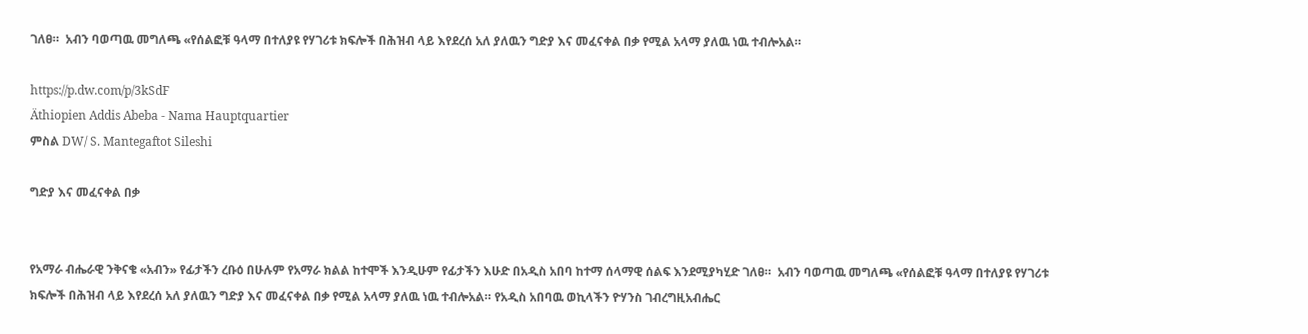ገለፀ።  አብን ባወጣዉ መግለጫ «የሰልፎቹ ዓላማ በተለያዩ የሃገሪቱ ክፍሎች በሕዝብ ላይ እየደረሰ አለ ያለዉን ግድያ እና መፈናቀል በቃ የሚል አላማ ያለዉ ነዉ ተብሎአል።

https://p.dw.com/p/3kSdF
Äthiopien Addis Abeba - Nama Hauptquartier
ምስል DW/ S. Mantegaftot Sileshi

ግድያ እና መፈናቀል በቃ


የአማራ ብሔራዊ ንቅናቄ «አብን» የፊታችን ረቡዕ በሁሉም የአማራ ክልል ከተሞች እንዲሁም የፊታችን እሁድ በአዲስ አበባ ከተማ ሰላማዊ ሰልፍ እንደሚያካሂድ ገለፀ።  አብን ባወጣዉ መግለጫ «የሰልፎቹ ዓላማ በተለያዩ የሃገሪቱ ክፍሎች በሕዝብ ላይ እየደረሰ አለ ያለዉን ግድያ እና መፈናቀል በቃ የሚል አላማ ያለዉ ነዉ ተብሎአል። የአዲስ አበባዉ ወኪላችን ዮሃንስ ገብረግዚአብሔር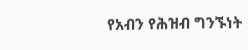የአብን የሕዝብ ግንኙነት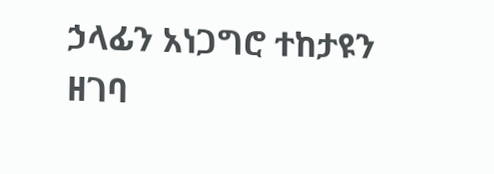ኃላፊን አነጋግሮ ተከታዩን ዘገባ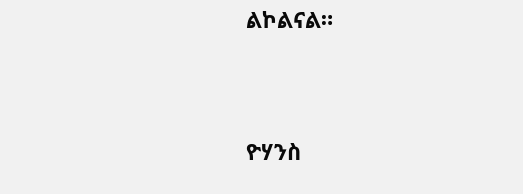ልኮልናል።


ዮሃንስ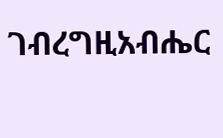ገብረግዚአብሔር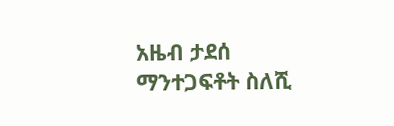አዜብ ታደሰ
ማንተጋፍቶት ስለሺ